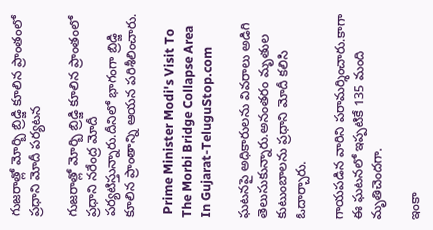గుజరాత్లో మోర్బి బ్రిడ్జి కూలిన ప్రాంతంలో ప్రధాని మోదీ పర్యటన

గుజరాత్లో మోర్బి బ్రిడ్జి కూలిన ప్రాంతంలో ప్రధాని నరేంద్ర మోదీ పర్యటిస్తున్నారు.దీనిలో భాగంగా బ్రిడ్జి కూలిన ప్రాంతాన్ని ఆయన పరిశీలించారు.

 Prime Minister Modi's Visit To The Morbi Bridge Collapse Area In Gujarat-TeluguStop.com

ఘటనపై అధికారులను వివరాలు అడిగి తెలుసుకున్నారు.అనంతరం మృతుల కుటుంబాలను ప్రధాని మోదీ కలిసి ఓదార్చారు.

గాయపడిన వారిని పరామర్శించారు.కాగా ఈ ఘటనలో ఇప్పటికే 135 మంది మృతిచెందగా.

ఇంకా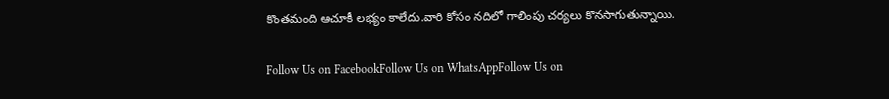కొంతమంది ఆచూకీ లభ్యం కాలేదు.వారి కోసం నదిలో గాలింపు చర్యలు కొనసాగుతున్నాయి.

Follow Us on FacebookFollow Us on WhatsAppFollow Us on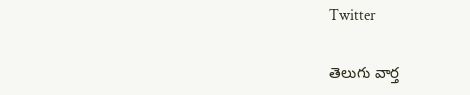Twitter

తెలుగు వార్త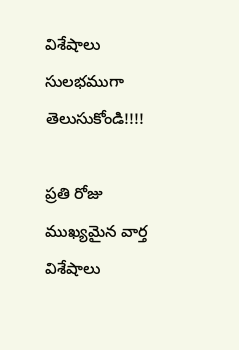విశేషాలు సులభముగా తెలుసుకోండి!!!!

ప్రతి రోజు ముఖ్యమైన వార్త విశేషాలు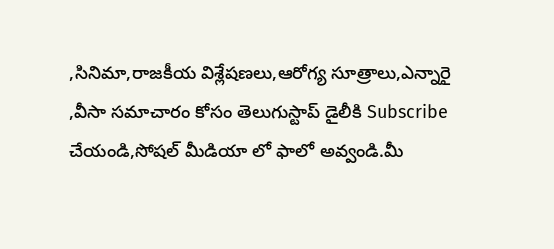,సినిమా,రాజకీయ విశ్లేషణలు,ఆరోగ్య సూత్రాలు,ఎన్నారై ,వీసా సమాచారం కోసం తెలుగుస్టాప్ డైలీకి Subscribe చేయండి,సోషల్ మీడియా లో ఫాలో అవ్వండి.మీ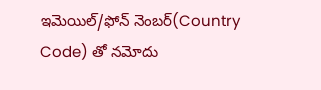ఇమెయిల్/ఫోన్ నెంబర్(Country Code) తో నమోదు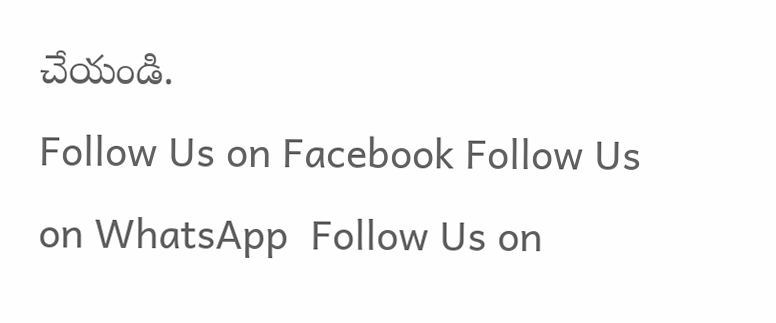చేయండి.
Follow Us on Facebook Follow Us on WhatsApp  Follow Us on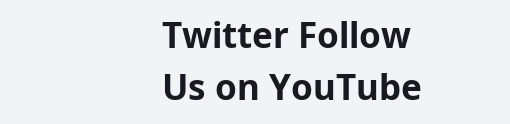Twitter Follow Us on YouTube